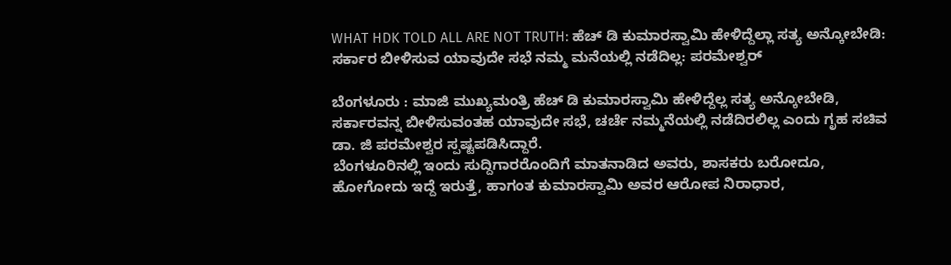WHAT HDK TOLD ALL ARE NOT TRUTH: ಹೆಚ್ ಡಿ ಕುಮಾರಸ್ವಾಮಿ ಹೇಳಿದ್ದೆಲ್ಲಾ ಸತ್ಯ ಅನ್ಕೋಬೇಡಿ: ಸರ್ಕಾರ ಬೀಳಿಸುವ ಯಾವುದೇ ಸಭೆ ನಮ್ಮ ಮನೆಯಲ್ಲಿ ನಡೆದಿಲ್ಲ: ಪರಮೇಶ್ವರ್

ಬೆಂಗಳೂರು : ಮಾಜಿ ಮುಖ್ಯಮಂತ್ರಿ ಹೆಚ್ ಡಿ ಕುಮಾರಸ್ವಾಮಿ ಹೇಳಿದ್ದೆಲ್ಲ ಸತ್ಯ ಅನ್ಕೋಬೇಡಿ, ಸರ್ಕಾರವನ್ನ ಬೀಳಿಸುವಂತಹ ಯಾವುದೇ ಸಭೆ, ಚರ್ಚೆ ನಮ್ಮನೆಯಲ್ಲಿ ನಡೆದಿರಲಿಲ್ಲ ಎಂದು ಗೃಹ ಸಚಿವ ಡಾ. ಜಿ ಪರಮೇಶ್ವರ ಸ್ಪಷ್ಟಪಡಿಸಿದ್ದಾರೆ.
ಬೆಂಗಳೂರಿನಲ್ಲಿ ಇಂದು ಸುದ್ದಿಗಾರರೊಂದಿಗೆ ಮಾತನಾಡಿದ ಅವರು, ಶಾಸಕರು ಬರೋದೂ, ಹೋಗೋದು ಇದ್ದೆ ಇರುತ್ತೆ, ಹಾಗಂತ ಕುಮಾರಸ್ವಾಮಿ ಅವರ ಆರೋಪ ನಿರಾಧಾರ,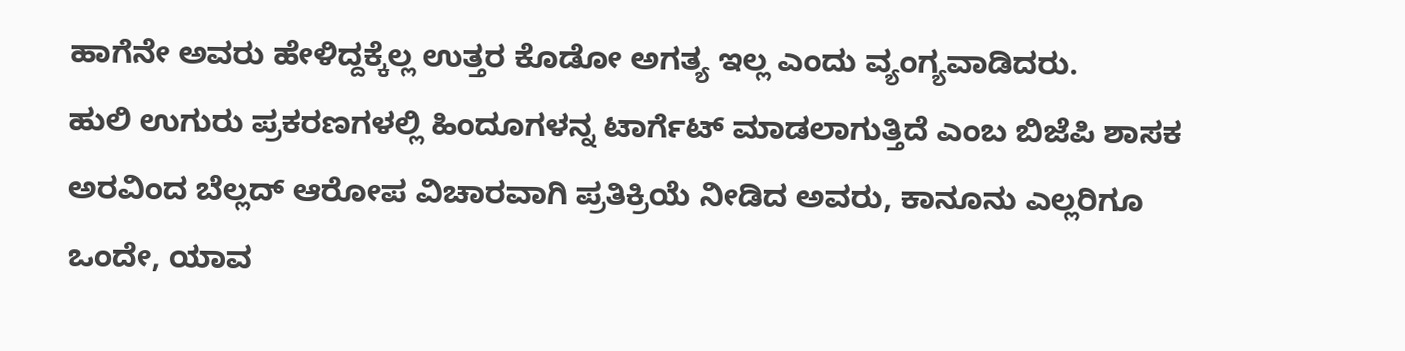ಹಾಗೆನೇ ಅವರು ಹೇಳಿದ್ದಕ್ಕೆಲ್ಲ ಉತ್ತರ ಕೊಡೋ ಅಗತ್ಯ ಇಲ್ಲ ಎಂದು ವ್ಯಂಗ್ಯವಾಡಿದರು.
ಹುಲಿ ಉಗುರು ಪ್ರಕರಣಗಳಲ್ಲಿ ಹಿಂದೂಗಳನ್ನ ಟಾರ್ಗೆಟ್ ಮಾಡಲಾಗುತ್ತಿದೆ ಎಂಬ ಬಿಜೆಪಿ ಶಾಸಕ ಅರವಿಂದ ಬೆಲ್ಲದ್ ಆರೋಪ ವಿಚಾರವಾಗಿ ಪ್ರತಿಕ್ರಿಯೆ ನೀಡಿದ ಅವರು, ಕಾನೂನು ಎಲ್ಲರಿಗೂ ಒಂದೇ, ಯಾವ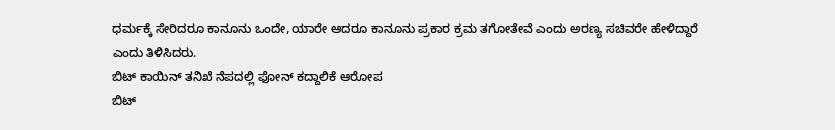ಧರ್ಮಕ್ಕೆ ಸೇರಿದರೂ ಕಾನೂನು ಒಂದೇ, ಯಾರೇ ಆದರೂ ಕಾನೂನು ಪ್ರಕಾರ ಕ್ರಮ ತಗೋತೇವೆ ಎಂದು ಅರಣ್ಯ ಸಚಿವರೇ ಹೇಳಿದ್ದಾರೆ ಎಂದು ತಿಳಿಸಿದರು.
ಬಿಟ್ ಕಾಯಿನ್ ತನಿಖೆ ನೆಪದಲ್ಲಿ ಫೋನ್ ಕದ್ದಾಲಿಕೆ ಆರೋಪ
ಬಿಟ್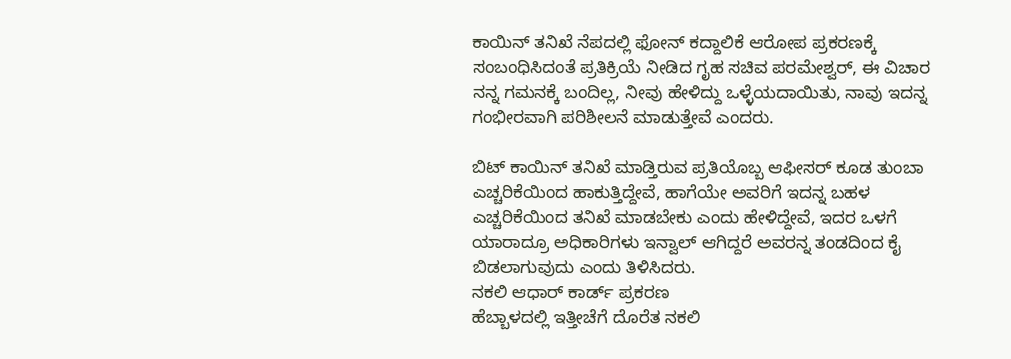ಕಾಯಿನ್ ತನಿಖೆ ನೆಪದಲ್ಲಿ ಫೋನ್ ಕದ್ದಾಲಿಕೆ ಆರೋಪ ಪ್ರಕರಣಕ್ಕೆ ಸಂಬಂಧಿಸಿದಂತೆ ಪ್ರತಿಕ್ರಿಯೆ ನೀಡಿದ ಗೃಹ ಸಚಿವ ಪರಮೇಶ್ವರ್, ಈ ವಿಚಾರ ನನ್ನ ಗಮನಕ್ಕೆ ಬಂದಿಲ್ಲ, ನೀವು ಹೇಳಿದ್ದು ಒಳ್ಳೆಯದಾಯಿತು, ನಾವು ಇದನ್ನ ಗಂಭೀರವಾಗಿ ಪರಿಶೀಲನೆ ಮಾಡುತ್ತೇವೆ ಎಂದರು.

ಬಿಟ್ ಕಾಯಿನ್ ತನಿಖೆ ಮಾಡ್ತಿರುವ ಪ್ರತಿಯೊಬ್ಬ ಆಫೀಸರ್ ಕೂಡ ತುಂಬಾ ಎಚ್ಚರಿಕೆಯಿಂದ ಹಾಕುತ್ತಿದ್ದೇವೆ, ಹಾಗೆಯೇ ಅವರಿಗೆ ಇದನ್ನ ಬಹಳ ಎಚ್ಚರಿಕೆಯಿಂದ ತನಿಖೆ ಮಾಡಬೇಕು ಎಂದು ಹೇಳಿದ್ದೇವೆ, ಇದರ ಒಳಗೆ ಯಾರಾದ್ರೂ ಅಧಿಕಾರಿಗಳು ಇನ್ವಾಲ್ ಆಗಿದ್ದರೆ ಅವರನ್ನ ತಂಡದಿಂದ ಕೈ ಬಿಡಲಾಗುವುದು ಎಂದು ತಿಳಿಸಿದರು.
ನಕಲಿ ಆಧಾರ್ ಕಾರ್ಡ್ ಪ್ರಕರಣ
ಹೆಬ್ಬಾಳದಲ್ಲಿ ಇತ್ತೀಚೆಗೆ ದೊರೆತ ನಕಲಿ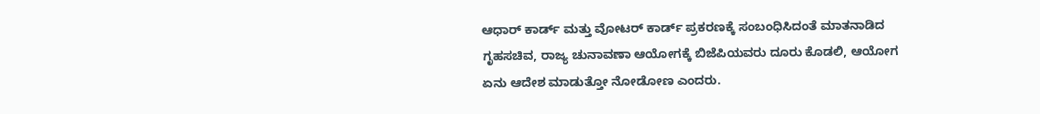ಆಧಾರ್ ಕಾರ್ಡ್ ಮತ್ತು ವೋಟರ್ ಕಾರ್ಡ್ ಪ್ರಕರಣಕ್ಕೆ ಸಂಬಂಧಿಸಿದಂತೆ ಮಾತನಾಡಿದ ಗೃಹಸಚಿವ, ರಾಜ್ಯ ಚುನಾವಣಾ ಆಯೋಗಕ್ಕೆ ಬಿಜೆಪಿಯವರು ದೂರು ಕೊಡಲಿ, ಆಯೋಗ ಏನು ಆದೇಶ ಮಾಡುತ್ತೋ‌ ನೋಡೋಣ ಎಂದರು.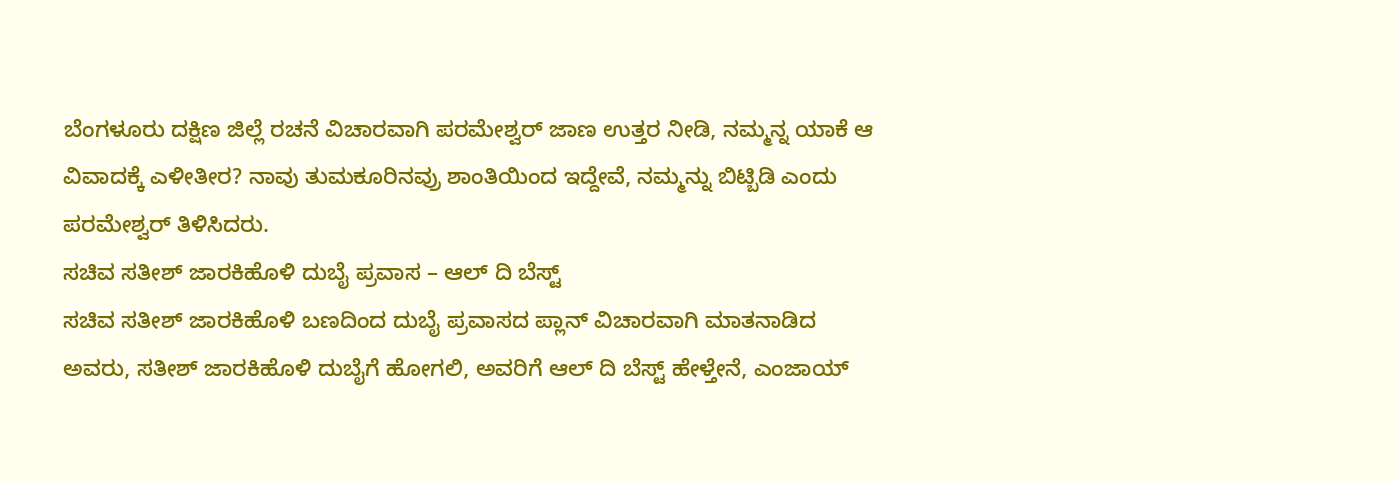ಬೆಂಗಳೂರು ದಕ್ಷಿಣ ಜಿಲ್ಲೆ ರಚನೆ ವಿಚಾರವಾಗಿ ಪರಮೇಶ್ವರ್ ಜಾಣ ಉತ್ತರ ನೀಡಿ, ನಮ್ಮನ್ನ ಯಾಕೆ ಆ ವಿವಾದಕ್ಕೆ ಎಳೀತೀರ? ನಾವು ತುಮಕೂರಿನವ್ರು ಶಾಂತಿಯಿಂದ ಇದ್ದೇವೆ, ನಮ್ಮನ್ನು ಬಿಟ್ಬಿಡಿ ಎಂದು ಪರಮೇಶ್ವರ್ ತಿಳಿಸಿದರು.
ಸಚಿವ ಸತೀಶ್ ಜಾರಕಿಹೊಳಿ ದುಬೈ ಪ್ರವಾಸ – ಆಲ್ ದಿ ಬೆಸ್ಟ್
ಸಚಿವ ಸತೀಶ್ ಜಾರಕಿಹೊಳಿ ಬಣದಿಂದ ದುಬೈ ಪ್ರವಾಸದ ಪ್ಲಾನ್ ವಿಚಾರವಾಗಿ ಮಾತನಾಡಿದ ಅವರು, ಸತೀಶ್ ಜಾರಕಿಹೊಳಿ ದುಬೈಗೆ ಹೋಗಲಿ, ಅವರಿಗೆ ಆಲ್ ದಿ ಬೆಸ್ಟ್ ಹೇಳ್ತೇನೆ, ಎಂಜಾಯ್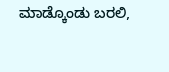ಮಾಡ್ಕೊಂಡು ಬರಲಿ,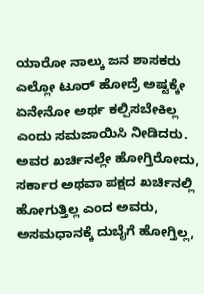ಯಾರೋ ನಾಲ್ಕು ಜನ ಶಾಸಕರು ಎಲ್ಲೋ ಟೂರ್ ಹೋದ್ರೆ ಅಷ್ಟಕ್ಕೇ ಏನೇನೋ ಅರ್ಥ ಕಲ್ಪಿಸಬೇಕಿಲ್ಲ ಎಂದು ಸಮಜಾಯಿಸಿ ನೀಡಿದರು.
ಅವರ ಖರ್ಚಿನಲ್ಲೇ ಹೋಗ್ತಿರೋದು, ಸರ್ಕಾರ ಅಥವಾ ಪಕ್ಷದ ಖರ್ಚಿನಲ್ಲಿ ಹೋಗುತ್ತಿಲ್ಲ ಎಂದ ಅವರು, ಅಸಮಧಾನಕ್ಕೆ ದುಬೈಗೆ ಹೋಗ್ತಿಲ್ಲ,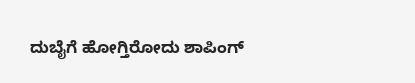ದುಬೈಗೆ ಹೋಗ್ತಿರೋದು ಶಾಪಿಂಗ್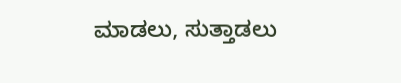ಮಾಡಲು, ಸುತ್ತಾಡಲು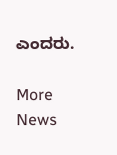ಎಂದರು.

More News